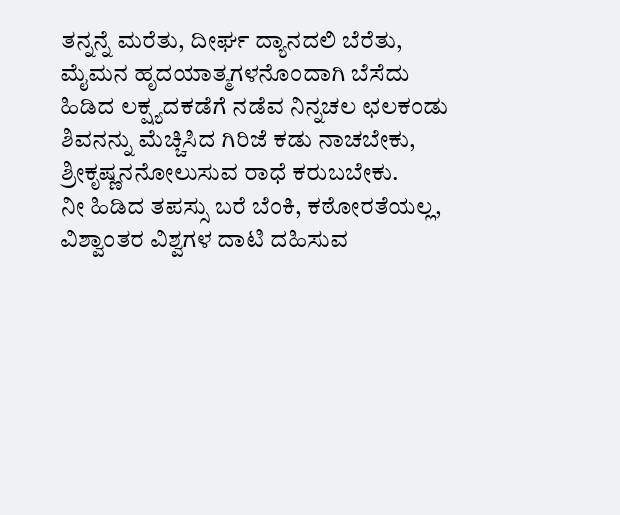ತನ್ನನ್ನೆ ಮರೆತು, ದೀರ್ಘ ದ್ಯಾನದಲಿ ಬೆರೆತು,
ಮೈಮನ ಹೃದಯಾತ್ಮಗಳನೊಂದಾಗಿ ಬೆಸೆದು
ಹಿಡಿದ ಲಕ್ಷ್ಯದಕಡೆಗೆ ನಡೆವ ನಿನ್ನಚಲ ಛಲಕಂಡು
ಶಿವನನ್ನು ಮೆಚ್ಚಿಸಿದ ಗಿರಿಜೆ ಕಡು ನಾಚಬೇಕು,
ಶ್ರೀಕೃಷ್ಣನನೋಲುಸುವ ರಾಧೆ ಕರುಬಬೇಕು.
ನೀ ಹಿಡಿದ ತಪಸ್ಸು ಬರೆ ಬೆಂಕಿ, ಕಠೋರತೆಯಲ್ಲ,
ವಿಶ್ವಾಂತರ ವಿಶ್ವಗಳ ದಾಟಿ ದಹಿಸುವ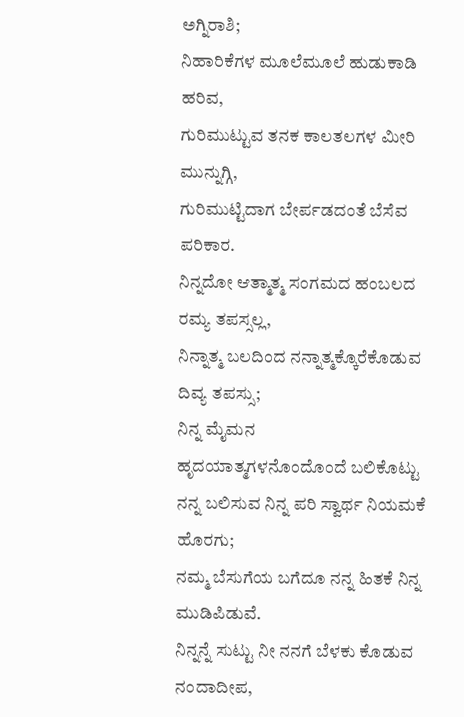ಅಗ್ನಿರಾಶಿ;
ನಿಹಾರಿಕೆಗಳ ಮೂಲೆಮೂಲೆ ಹುಡುಕಾಡಿ ಹರಿವ,
ಗುರಿಮುಟ್ಟುವ ತನಕ ಕಾಲತಲಗಳ ಮೀರಿ ಮುನ್ನುಗ್ಗಿ,
ಗುರಿಮುಟ್ಟಿದಾಗ ಬೇರ್ಪಡದಂತೆ ಬೆಸೆವ ಪರಿಕಾರ.
ನಿನ್ನದೋ ಆತ್ಮಾತ್ಮ ಸಂಗಮದ ಹಂಬಲದ ರಮ್ಯ ತಪಸ್ಸಲ್ಲ,
ನಿನ್ನಾತ್ಮ ಬಲದಿಂದ ನನ್ನಾತ್ಮಕ್ಕೊರೆಕೊಡುವ ದಿವ್ಯ ತಪಸ್ಸು;
ನಿನ್ನ ಮೈಮನ ಹೃದಯಾತ್ಮಗಳನೊಂದೊಂದೆ ಬಲಿಕೊಟ್ಟು
ನನ್ನ ಬಲಿಸುವ ನಿನ್ನ ಪರಿ ಸ್ವಾರ್ಥ ನಿಯಮಕೆ ಹೊರಗು;
ನಮ್ಮ ಬೆಸುಗೆಯ ಬಗೆದೂ ನನ್ನ ಹಿತಕೆ ನಿನ್ನ ಮುಡಿಪಿಡುವೆ.
ನಿನ್ನನ್ನೆ ಸುಟ್ಟು ನೀ ನನಗೆ ಬೆಳಕು ಕೊಡುವ ನಂದಾದೀಪ,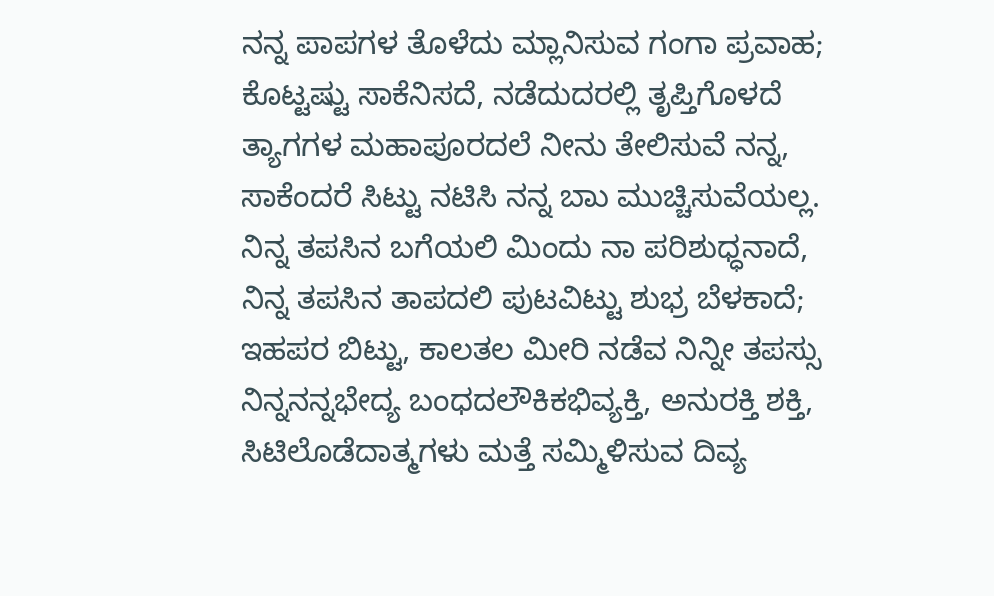ನನ್ನ ಪಾಪಗಳ ತೊಳೆದು ಮ್ಲಾನಿಸುವ ಗಂಗಾ ಪ್ರವಾಹ;
ಕೊಟ್ಟಷ್ಟು ಸಾಕೆನಿಸದೆ, ನಡೆದುದರಲ್ಲಿ ತೃಪ್ತಿಗೊಳದೆ
ತ್ಯಾಗಗಳ ಮಹಾಪೂರದಲೆ ನೀನು ತೇಲಿಸುವೆ ನನ್ನ,
ಸಾಕೆಂದರೆ ಸಿಟ್ಟು ನಟಿಸಿ ನನ್ನ ಬಾು ಮುಚ್ಚಿಸುವೆಯಲ್ಲ.
ನಿನ್ನ ತಪಸಿನ ಬಗೆಯಲಿ ಮಿಂದು ನಾ ಪರಿಶುಧ್ಧನಾದೆ,
ನಿನ್ನ ತಪಸಿನ ತಾಪದಲಿ ಪುಟವಿಟ್ಟು ಶುಭ್ರ ಬೆಳಕಾದೆ;
ಇಹಪರ ಬಿಟ್ಟು, ಕಾಲತಲ ಮೀರಿ ನಡೆವ ನಿನ್ನೀ ತಪಸ್ಸು
ನಿನ್ನನನ್ನಭೇದ್ಯ ಬಂಧದಲೌಕಿಕಭಿವ್ಯಕ್ತಿ, ಅನುರಕ್ತಿ ಶಕ್ತಿ,
ಸಿಟಿಲೊಡೆದಾತ್ಮಗಳು ಮತ್ತೆ ಸಮ್ಮಿಳಿಸುವ ದಿವ್ಯ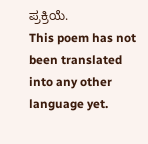ಪ್ರಕ್ರಿಯೆ.
This poem has not been translated into any other language yet.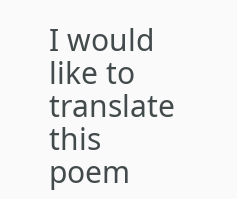I would like to translate this poem